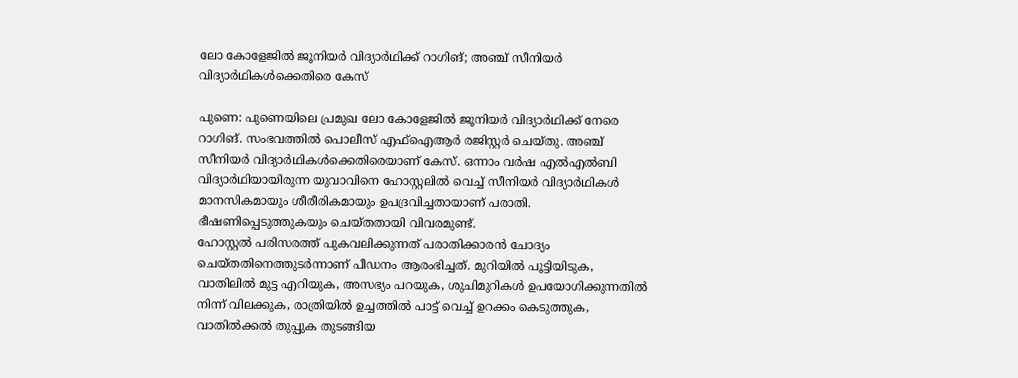ലോ കോളേജിൽ ജൂനിയർ വിദ്യാർഥിക്ക് റാഗിങ്; അഞ്ച് സീനിയർ വിദ്യാർഥികൾക്കെതിരെ കേസ്

പുണെ: പുണെയിലെ പ്രമുഖ ലോ കോളേജിൽ ജൂനിയർ വിദ്യാർഥിക്ക് നേരെ റാഗിങ്. സംഭവത്തിൽ പൊലീസ് എഫ്ഐആർ രജിസ്റ്റർ ചെയ്തു. അഞ്ച് സീനിയർ വിദ്യാർഥികൾക്കെതിരെയാണ് കേസ്. ഒന്നാം വർഷ എൽഎൽബി വിദ്യാർഥിയായിരുന്ന യുവാവിനെ ഹോസ്റ്റലിൽ വെച്ച് സീനിയർ വിദ്യാർഥികൾ മാനസികമായും ശീരീരികമായും ഉപദ്രവിച്ചതായാണ് പരാതി. ഭീഷണിപ്പെടുത്തുകയും ചെയ്തതായി വിവരമുണ്ട്.
ഹോസ്റ്റൽ പരിസരത്ത് പുകവലിക്കുന്നത് പരാതിക്കാരൻ ചോദ്യം ചെയ്തതിനെത്തുടർന്നാണ് പീഡനം ആരംഭിച്ചത്. മുറിയിൽ പൂട്ടിയിടുക, വാതിലിൽ മുട്ട എറിയുക, അസഭ്യം പറയുക, ശുചിമുറികൾ ഉപയോഗിക്കുന്നതിൽ നിന്ന് വിലക്കുക, രാത്രിയിൽ ഉച്ചത്തിൽ പാട്ട് വെച്ച് ഉറക്കം കെടുത്തുക, വാതിൽക്കൽ തുപ്പുക തുടങ്ങിയ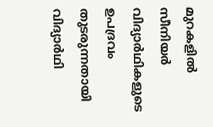മുറകളിൽ സീനിയർ വിദ്യാർഥികളുടെ ഉപദ്രവം തുടരുന്നതായി വിദ്യാർഥി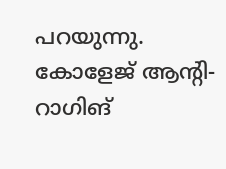പറയുന്നു.
കോളേജ് ആന്റി-റാഗിങ്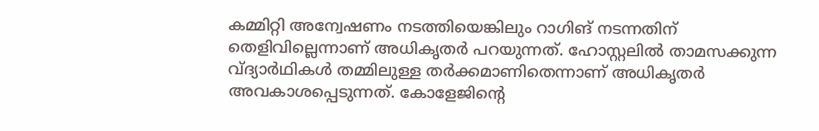കമ്മിറ്റി അന്വേഷണം നടത്തിയെങ്കിലും റാഗിങ് നടന്നതിന് തെളിവില്ലെന്നാണ് അധികൃതർ പറയുന്നത്. ഹോസ്റ്റലിൽ താമസക്കുന്ന വ്ദ്യാർഥികൾ തമ്മിലുള്ള തർക്കമാണിതെന്നാണ് അധികൃതർ അവകാശപ്പെടുന്നത്. കോളേജിന്റെ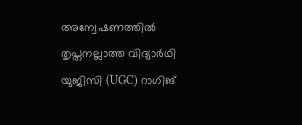അന്വേഷണത്തിൽ തൃപ്തനല്ലാത്ത വിദ്യാർഥി യുജിസി (UGC) റാഗിങ്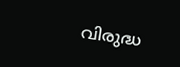വിരുദ്ധ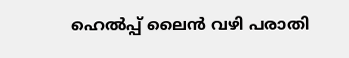ഹെൽപ്പ് ലൈൻ വഴി പരാതി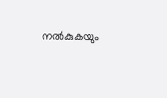നൽകുകയും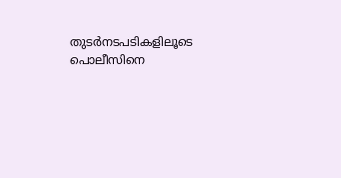തുടർനടപടികളിലൂടെ പൊലീസിനെ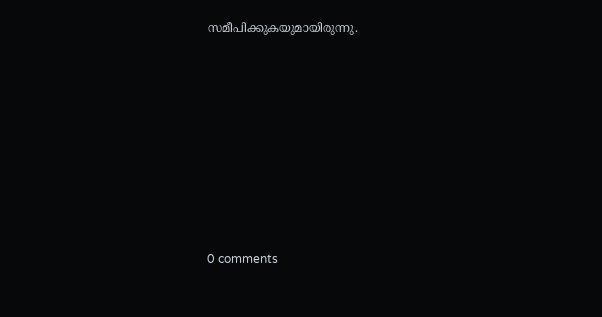സമീപിക്കുകയുമായിരുന്നു.










0 comments